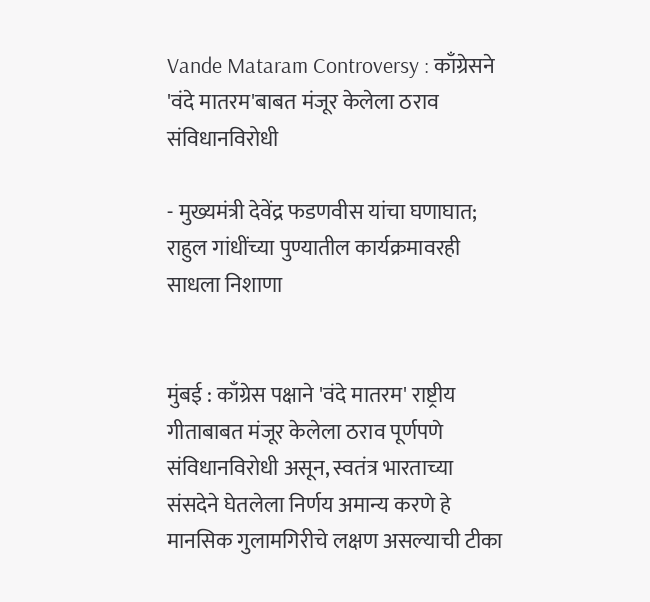Vande Mataram Controversy : काँग्रेसने 'वंदे मातरम'बाबत मंजूर केलेला ठराव संविधानविरोधी

- मुख्यमंत्री देवेंद्र फडणवीस यांचा घणाघात; राहुल गांधींच्या पुण्यातील कार्यक्रमावरही साधला निशाणा


मुंबई : काँग्रेस पक्षाने 'वंदे मातरम' राष्ट्रीय गीताबाबत मंजूर केलेला ठराव पूर्णपणे संविधानविरोधी असून, स्वतंत्र भारताच्या संसदेने घेतलेला निर्णय अमान्य करणे हे मानसिक गुलामगिरीचे लक्षण असल्याची टीका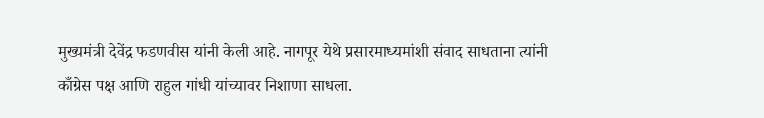मुख्यमंत्री देवेंद्र फडणवीस यांनी केली आहे. नागपूर येथे प्रसारमाध्यमांशी संवाद साधताना त्यांनी काँग्रेस पक्ष आणि राहुल गांधी यांच्यावर निशाणा साधला.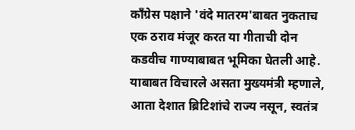काँग्रेस पक्षाने 'वंदे मातरम'बाबत नुकताच एक ठराव मंजूर करत या गीताची दोन कडवीच गाण्याबाबत भूमिका घेतली आहे. याबाबत विचारले असता मुख्यमंत्री म्हणाले, आता देशात ब्रिटिशांचे राज्य नसून, स्वतंत्र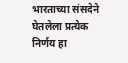भारताच्या संसदेने घेतलेला प्रत्येक निर्णय हा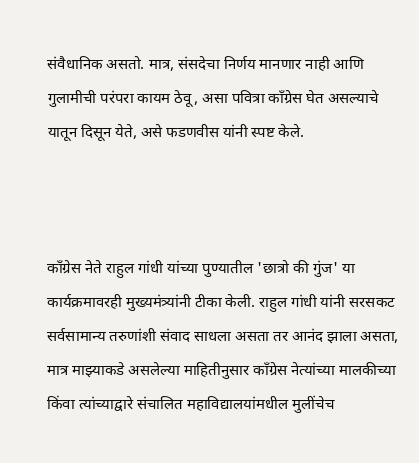संवैधानिक असतो. मात्र, संसदेचा निर्णय मानणार नाही आणि गुलामीची परंपरा कायम ठेवू, असा पवित्रा काँग्रेस घेत असल्याचे यातून दिसून येते, असे फडणवीस यांनी स्पष्ट केले.



काँग्रेस नेते राहुल गांधी यांच्या पुण्यातील 'छात्रो की गुंज' या कार्यक्रमावरही मुख्यमंत्र्यांनी टीका केली. राहुल गांधी यांनी सरसकट सर्वसामान्य तरुणांशी संवाद साधला असता तर आनंद झाला असता, मात्र माझ्याकडे असलेल्या माहितीनुसार काँग्रेस नेत्यांच्या मालकीच्या किंवा त्यांच्याद्वारे संचालित महाविद्यालयांमधील मुलींचेच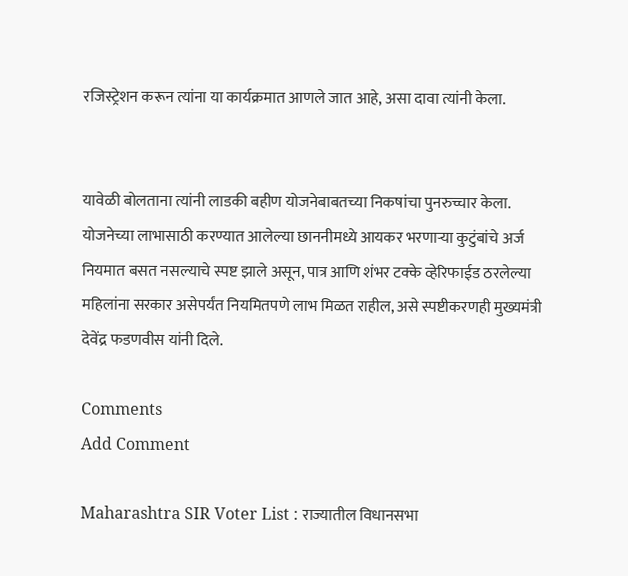रजिस्ट्रेशन करून त्यांना या कार्यक्रमात आणले जात आहे, असा दावा त्यांनी केला.


यावेळी बोलताना त्यांनी लाडकी बहीण योजनेबाबतच्या निकषांचा पुनरुच्चार केला. योजनेच्या लाभासाठी करण्यात आलेल्या छाननीमध्ये आयकर भरणाऱ्या कुटुंबांचे अर्ज नियमात बसत नसल्याचे स्पष्ट झाले असून, पात्र आणि शंभर टक्के व्हेरिफाईड ठरलेल्या महिलांना सरकार असेपर्यंत नियमितपणे लाभ मिळत राहील, असे स्पष्टीकरणही मुख्यमंत्री देवेंद्र फडणवीस यांनी दिले.

Comments
Add Comment

Maharashtra SIR Voter List : राज्यातील विधानसभा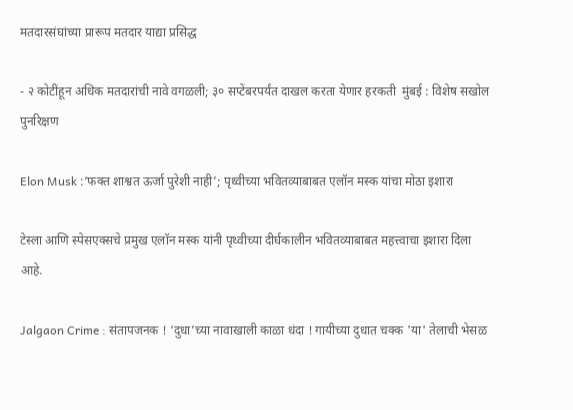मतदारसंघांच्या प्रारूप मतदार याद्या प्रसिद्ध

- २ कोटींहून अधिक मतदारांची नावे वगळली; ३० सप्टेंबरपर्यंत दाखल करता येणार हरकती  मुंबई : विशेष सखोल पुनरिक्षण

Elon Musk :‘फक्त शाश्वत ऊर्जा पुरेशी नाही’; पृथ्वीच्या भवितव्याबाबत एलॉन मस्क यांचा मोठा इशारा

टेस्ला आणि स्पेसएक्सचे प्रमुख एलॉन मस्क यांनी पृथ्वीच्या दीर्घकालीन भवितव्याबाबत महत्त्वाचा इशारा दिला आहे.

Jalgaon Crime : संतापजनक ! ‘दुधा’च्या नावाखाली काळा धंदा ! गायीच्या दुधात चक्क 'या' तेलाची भेसळ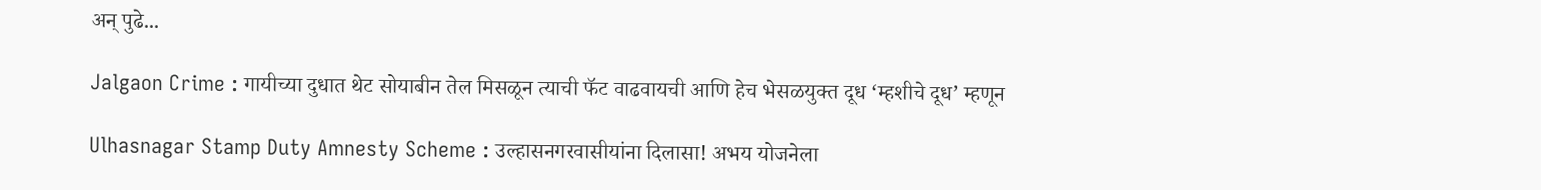अन् पुढे...

Jalgaon Crime : गायीच्या दुधात थेट सोयाबीन तेल मिसळून त्याची फॅट वाढवायची आणि हेच भेसळयुक्त दूध ‘म्हशीचे दूध’ म्हणून

Ulhasnagar Stamp Duty Amnesty Scheme : उल्हासनगरवासीयांना दिलासा! अभय योजनेला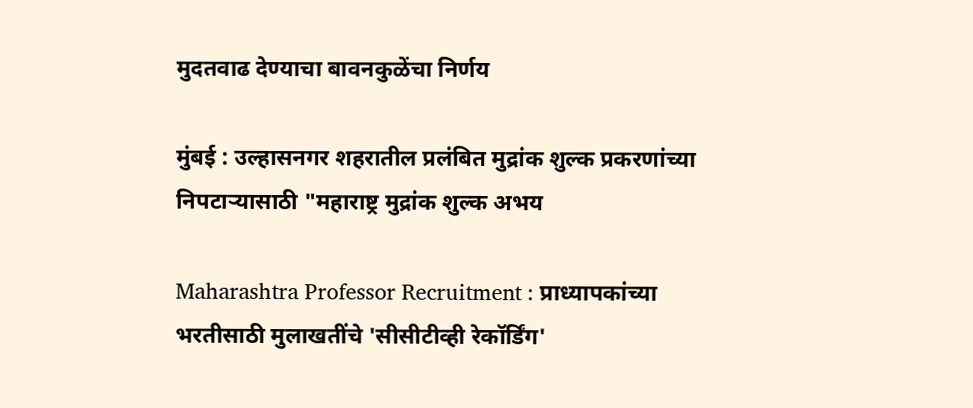मुदतवाढ देण्याचा बावनकुळेंचा निर्णय

मुंबई : उल्हासनगर शहरातील प्रलंबित मुद्रांक शुल्क प्रकरणांच्या निपटाऱ्यासाठी "महाराष्ट्र मुद्रांक शुल्क अभय

Maharashtra Professor Recruitment : प्राध्यापकांच्या भरतीसाठी मुलाखतींचे 'सीसीटीव्ही रेकॉर्डिंग'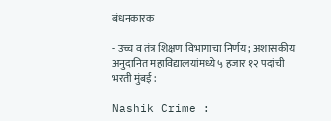बंधनकारक

- उच्च व तंत्र शिक्षण विभागाचा निर्णय; अशासकीय अनुदानित महाविद्यालयांमध्ये ५ हजार १२ पदांची भरती मुंबई :

Nashik Crime :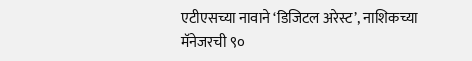एटीएसच्या नावाने ‘डिजिटल अरेस्ट’, नाशिकच्या मॅनेजरची ९०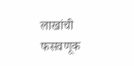लाखांची फसवणूक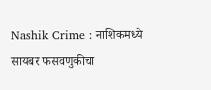Nashik Crime : नाशिकमध्ये सायबर फसवणुकीचा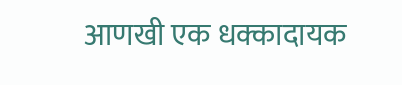आणखी एक धक्कादायक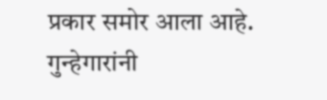प्रकार समोर आला आहे. गुन्हेगारांनी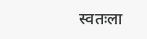स्वतःला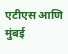एटीएस आणि मुंबई